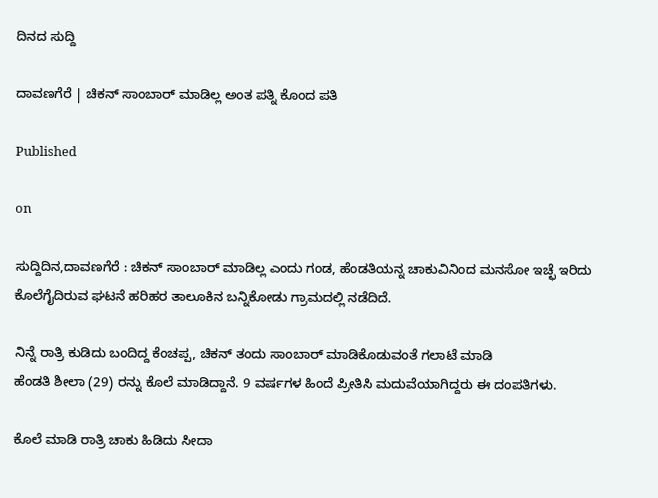ದಿನದ ಸುದ್ದಿ

ದಾವಣಗೆರೆ | ಚಿಕನ್ ಸಾಂಬಾರ್ ಮಾಡಿಲ್ಲ ಅಂತ ಪತ್ನಿ ಕೊಂದ ಪತಿ

Published

on

ಸುದ್ದಿದಿನ,ದಾವಣಗೆರೆ : ಚಿಕನ್ ಸಾಂಬಾರ್ ಮಾಡಿಲ್ಲ‌ ಎಂದು ಗಂಡ, ಹೆಂಡತಿಯನ್ನ ಚಾಕುವಿನಿಂದ ಮನಸೋ‌ ಇಚ್ಛೆ ಇರಿದು ಕೊಲೆಗೈದಿರುವ ಘಟನೆ ಹರಿಹರ ತಾಲೂಕಿನ ಬನ್ನಿಕೋಡು ಗ್ರಾಮದಲ್ಲಿ ನಡೆದಿದೆ.

ನಿನ್ನೆ ರಾತ್ರಿ ಕುಡಿದು ಬಂದಿದ್ದ ಕೆಂಚಪ್ಪ, ಚಿಕನ್ ತಂದು ಸಾಂಬಾರ್ ಮಾಡಿಕೊಡುವಂತೆ ಗಲಾಟೆ ಮಾಡಿ
ಹೆಂಡತಿ ಶೀಲಾ (29) ರನ್ನು ಕೊಲೆ ಮಾಡಿದ್ದಾನೆ. 9 ವರ್ಷಗಳ ಹಿಂದೆ ಪ್ರೀತಿಸಿ ಮದುವೆಯಾಗಿದ್ದರು ಈ ದಂಪತಿಗಳು.

ಕೊಲೆ ಮಾಡಿ ರಾತ್ರಿ ಚಾಕು ಹಿಡಿದು ಸೀದಾ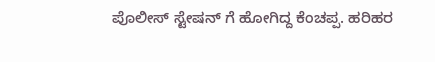ಪೊಲೀಸ್ ಸ್ಟೇಷನ್ ಗೆ ಹೋಗಿದ್ದ ಕೆಂಚಪ್ಪ. ಹರಿಹರ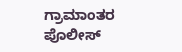ಗ್ರಾಮಾಂತರ ಪೊಲೀಸ್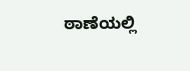ಠಾಣೆಯಲ್ಲಿ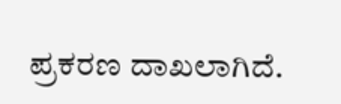ಪ್ರಕರಣ ದಾಖಲಾಗಿದೆ.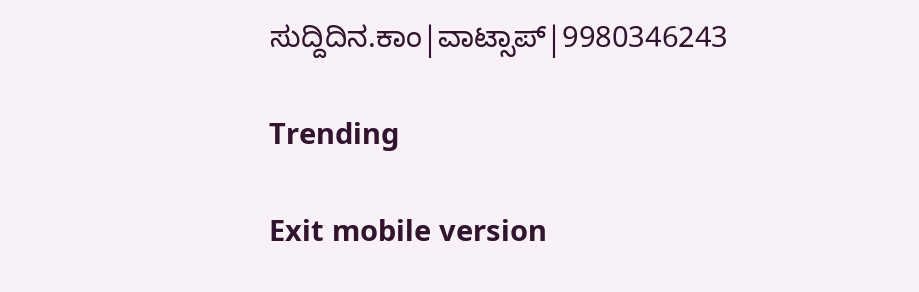ಸುದ್ದಿದಿನ.ಕಾಂ|ವಾಟ್ಸಾಪ್|9980346243

Trending

Exit mobile version